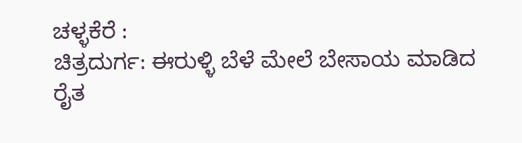ಚಳ್ಳಕೆರೆ :
ಚಿತ್ರದುರ್ಗ: ಈರುಳ್ಳಿ ಬೆಳೆ ಮೇಲೆ ಬೇಸಾಯ ಮಾಡಿದ
ರೈತ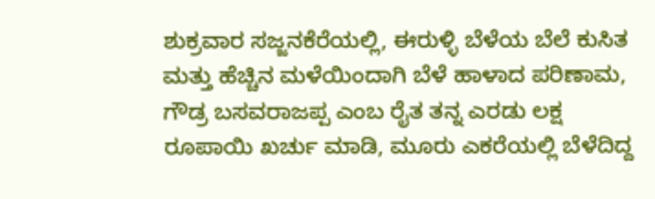ಶುಕ್ರವಾರ ಸಜ್ಜನಕೆರೆಯಲ್ಲಿ, ಈರುಳ್ಳಿ ಬೆಳೆಯ ಬೆಲೆ ಕುಸಿತ
ಮತ್ತು ಹೆಚ್ಚಿನ ಮಳೆಯಿಂದಾಗಿ ಬೆಳೆ ಹಾಳಾದ ಪರಿಣಾಮ,
ಗೌಡ್ರ ಬಸವರಾಜಪ್ಪ ಎಂಬ ರೈತ ತನ್ನ ಎರಡು ಲಕ್ಷ
ರೂಪಾಯಿ ಖರ್ಚು ಮಾಡಿ, ಮೂರು ಎಕರೆಯಲ್ಲಿ ಬೆಳೆದಿದ್ದ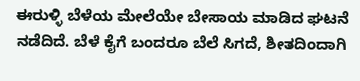ಈರುಳ್ಳಿ ಬೆಳೆಯ ಮೇಲೆಯೇ ಬೇಸಾಯ ಮಾಡಿದ ಘಟನೆ
ನಡೆದಿದೆ. ಬೆಳೆ ಕೈಗೆ ಬಂದರೂ ಬೆಲೆ ಸಿಗದೆ, ಶೀತದಿಂದಾಗಿ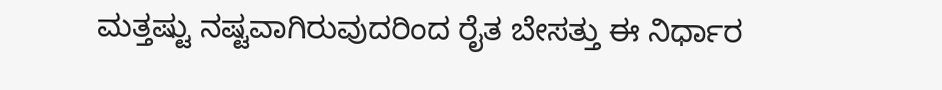ಮತ್ತಷ್ಟು ನಷ್ಟವಾಗಿರುವುದರಿಂದ ರೈತ ಬೇಸತ್ತು ಈ ನಿರ್ಧಾರ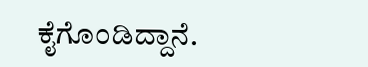ಕೈಗೊಂಡಿದ್ದಾನೆ.